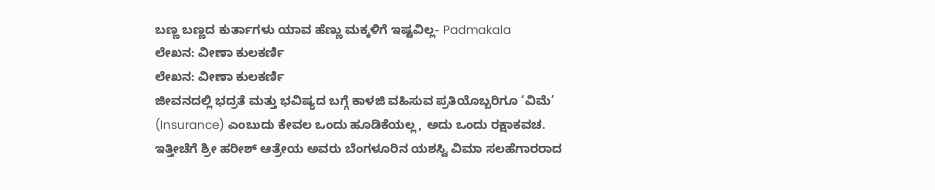ಬಣ್ಣ ಬಣ್ಣದ ಕುರ್ತಾಗಳು ಯಾವ ಹೆಣ್ಣು ಮಕ್ಕಳಿಗೆ ಇಷ್ಟವಿಲ್ಲ- Padmakala
ಲೇಖನ: ವೀಣಾ ಕುಲಕರ್ಣಿ
ಲೇಖನ: ವೀಣಾ ಕುಲಕರ್ಣಿ
ಜೀವನದಲ್ಲಿ ಭದ್ರತೆ ಮತ್ತು ಭವಿಷ್ಯದ ಬಗ್ಗೆ ಕಾಳಜಿ ವಹಿಸುವ ಪ್ರತಿಯೊಬ್ಬರಿಗೂ ‘ವಿಮೆ’ (Insurance) ಎಂಬುದು ಕೇವಲ ಒಂದು ಹೂಡಿಕೆಯಲ್ಲ, ಅದು ಒಂದು ರಕ್ಷಾಕವಚ. ಇತ್ತೀಚೆಗೆ ಶ್ರೀ ಹರೀಶ್ ಆತ್ರೇಯ ಅವರು ಬೆಂಗಳೂರಿನ ಯಶಸ್ವಿ ವಿಮಾ ಸಲಹೆಗಾರರಾದ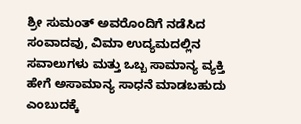ಶ್ರೀ ಸುಮಂತ್ ಅವರೊಂದಿಗೆ ನಡೆಸಿದ ಸಂವಾದವು, ವಿಮಾ ಉದ್ಯಮದಲ್ಲಿನ ಸವಾಲುಗಳು ಮತ್ತು ಒಬ್ಬ ಸಾಮಾನ್ಯ ವ್ಯಕ್ತಿ ಹೇಗೆ ಅಸಾಮಾನ್ಯ ಸಾಧನೆ ಮಾಡಬಹುದು ಎಂಬುದಕ್ಕೆ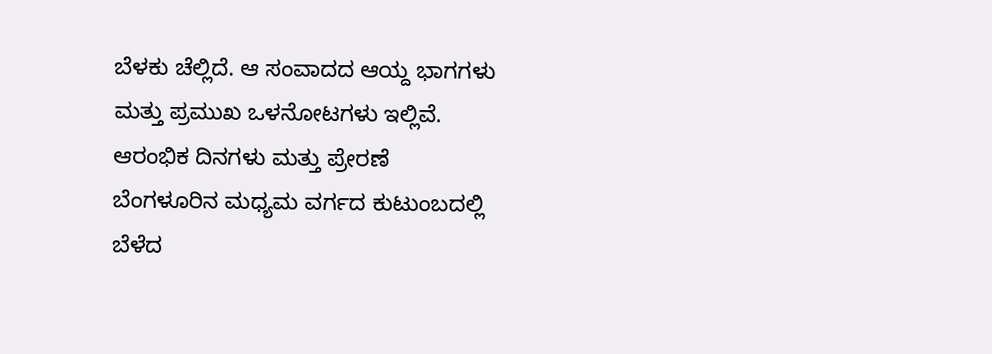ಬೆಳಕು ಚೆಲ್ಲಿದೆ. ಆ ಸಂವಾದದ ಆಯ್ದ ಭಾಗಗಳು ಮತ್ತು ಪ್ರಮುಖ ಒಳನೋಟಗಳು ಇಲ್ಲಿವೆ.
ಆರಂಭಿಕ ದಿನಗಳು ಮತ್ತು ಪ್ರೇರಣೆ
ಬೆಂಗಳೂರಿನ ಮಧ್ಯಮ ವರ್ಗದ ಕುಟುಂಬದಲ್ಲಿ ಬೆಳೆದ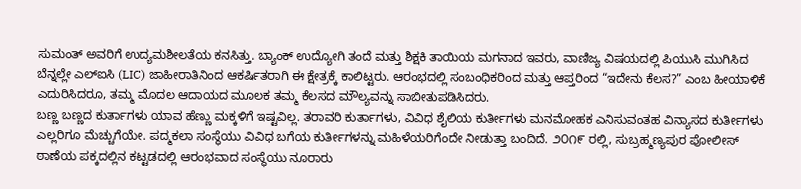ಸುಮಂತ್ ಅವರಿಗೆ ಉದ್ಯಮಶೀಲತೆಯ ಕನಸಿತ್ತು. ಬ್ಯಾಂಕ್ ಉದ್ಯೋಗಿ ತಂದೆ ಮತ್ತು ಶಿಕ್ಷಕಿ ತಾಯಿಯ ಮಗನಾದ ಇವರು, ವಾಣಿಜ್ಯ ವಿಷಯದಲ್ಲಿ ಪಿಯುಸಿ ಮುಗಿಸಿದ ಬೆನ್ನಲ್ಲೇ ಎಲ್ಐಸಿ (LIC) ಜಾಹೀರಾತಿನಿಂದ ಆಕರ್ಷಿತರಾಗಿ ಈ ಕ್ಷೇತ್ರಕ್ಕೆ ಕಾಲಿಟ್ಟರು. ಆರಂಭದಲ್ಲಿ ಸಂಬಂಧಿಕರಿಂದ ಮತ್ತು ಆಪ್ತರಿಂದ “ಇದೇನು ಕೆಲಸ?” ಎಂಬ ಹೀಯಾಳಿಕೆ ಎದುರಿಸಿದರೂ, ತಮ್ಮ ಮೊದಲ ಆದಾಯದ ಮೂಲಕ ತಮ್ಮ ಕೆಲಸದ ಮೌಲ್ಯವನ್ನು ಸಾಬೀತುಪಡಿಸಿದರು.
ಬಣ್ಣ ಬಣ್ಣದ ಕುರ್ತಾಗಳು ಯಾವ ಹೆಣ್ಣು ಮಕ್ಕಳಿಗೆ ಇಷ್ಟವಿಲ್ಲ. ತರಾವರಿ ಕುರ್ತಾಗಳು, ವಿವಿಧ ಶೈಲಿಯ ಕುರ್ತೀಗಳು ಮನಮೋಹಕ ಎನಿಸುವಂತಹ ವಿನ್ಯಾಸದ ಕುರ್ತೀಗಳು ಎಲ್ಲರಿಗೂ ಮೆಚ್ಚುಗೆಯೇ. ಪದ್ಮಕಲಾ ಸಂಸ್ಥೆಯು ವಿವಿಧ ಬಗೆಯ ಕುರ್ತೀಗಳನ್ನು ಮಹಿಳೆಯರಿಗೆಂದೇ ನೀಡುತ್ತಾ ಬಂದಿದೆ. ೨೦೧೯ ರಲ್ಲಿ, ಸುಬ್ರಹ್ಮಣ್ಯಪುರ ಪೋಲೀಸ್ ಠಾಣೆಯ ಪಕ್ಕದಲ್ಲಿನ ಕಟ್ಟಡದಲ್ಲಿ ಆರಂಭವಾದ ಸಂಸ್ಥೆಯು ನೂರಾರು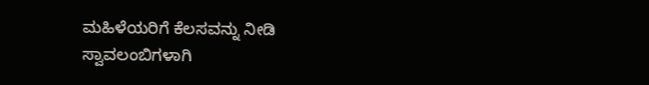ಮಹಿಳೆಯರಿಗೆ ಕೆಲಸವನ್ನು ನೀಡಿ ಸ್ವಾವಲಂಬಿಗಳಾಗಿ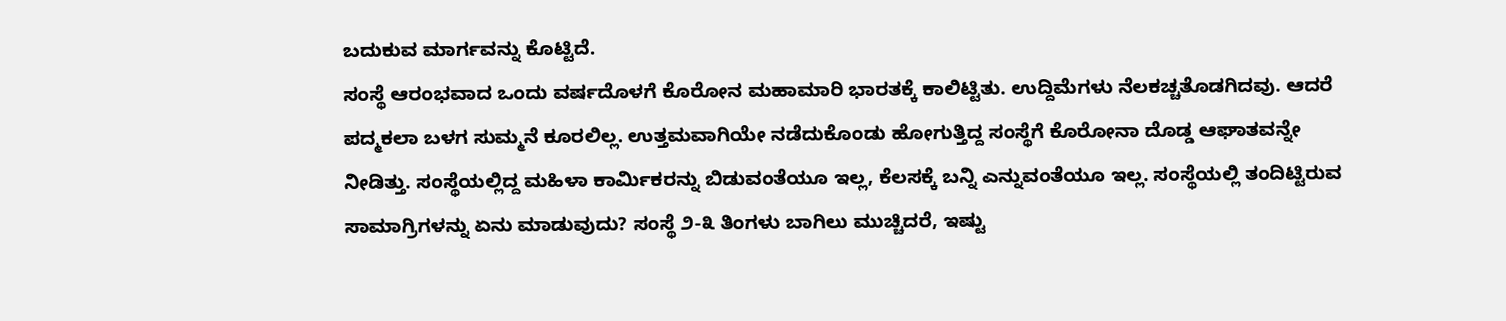ಬದುಕುವ ಮಾರ್ಗವನ್ನು ಕೊಟ್ಟಿದೆ.
ಸಂಸ್ಥೆ ಆರಂಭವಾದ ಒಂದು ವರ್ಷದೊಳಗೆ ಕೊರೋನ ಮಹಾಮಾರಿ ಭಾರತಕ್ಕೆ ಕಾಲಿಟ್ಟಿತು. ಉದ್ದಿಮೆಗಳು ನೆಲಕಚ್ಚತೊಡಗಿದವು. ಆದರೆ ಪದ್ಮಕಲಾ ಬಳಗ ಸುಮ್ಮನೆ ಕೂರಲಿಲ್ಲ. ಉತ್ತಮವಾಗಿಯೇ ನಡೆದುಕೊಂಡು ಹೋಗುತ್ತಿದ್ದ ಸಂಸ್ಥೆಗೆ ಕೊರೋನಾ ದೊಡ್ಡ ಆಘಾತವನ್ನೇ ನೀಡಿತ್ತು. ಸಂಸ್ಥೆಯಲ್ಲಿದ್ದ ಮಹಿಳಾ ಕಾರ್ಮಿಕರನ್ನು ಬಿಡುವಂತೆಯೂ ಇಲ್ಲ, ಕೆಲಸಕ್ಕೆ ಬನ್ನಿ ಎನ್ನುವಂತೆಯೂ ಇಲ್ಲ. ಸಂಸ್ಥೆಯಲ್ಲಿ ತಂದಿಟ್ಟಿರುವ ಸಾಮಾಗ್ರಿಗಳನ್ನು ಏನು ಮಾಡುವುದು? ಸಂಸ್ಥೆ ೨-೩ ತಿಂಗಳು ಬಾಗಿಲು ಮುಚ್ಚಿದರೆ, ಇಷ್ಟು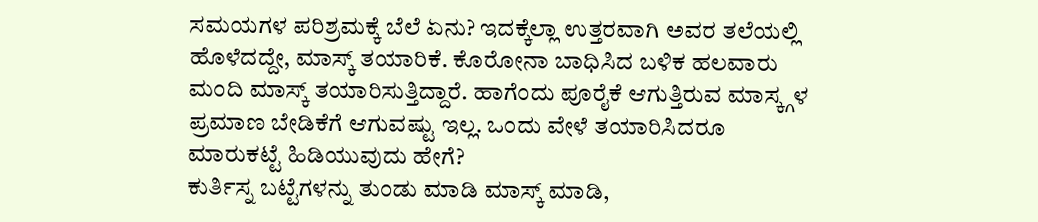ಸಮಯಗಳ ಪರಿಶ್ರಮಕ್ಕೆ ಬೆಲೆ ಏನು? ಇದಕ್ಕೆಲ್ಲಾ ಉತ್ತರವಾಗಿ ಅವರ ತಲೆಯಲ್ಲಿ ಹೊಳೆದದ್ದೇ, ಮಾಸ್ಕ್ ತಯಾರಿಕೆ. ಕೊರೋನಾ ಬಾಧಿಸಿದ ಬಳಿಕ ಹಲವಾರು ಮಂದಿ ಮಾಸ್ಕ್ ತಯಾರಿಸುತ್ತಿದ್ದಾರೆ. ಹಾಗೆಂದು ಪೂರೈಕೆ ಆಗುತ್ತಿರುವ ಮಾಸ್ಕ್ಗಳ ಪ್ರಮಾಣ ಬೇಡಿಕೆಗೆ ಆಗುವಷ್ಟು ಇಲ್ಲ. ಒಂದು ವೇಳೆ ತಯಾರಿಸಿದರೂ ಮಾರುಕಟ್ಟೆ ಹಿಡಿಯುವುದು ಹೇಗೆ?
ಕುರ್ತಿಸ್ನ ಬಟ್ಟೆಗಳನ್ನು ತುಂಡು ಮಾಡಿ ಮಾಸ್ಕ್ ಮಾಡಿ,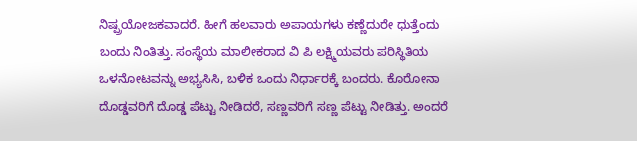ನಿಷ್ಪ್ರಯೋಜಕವಾದರೆ. ಹೀಗೆ ಹಲವಾರು ಅಪಾಯಗಳು ಕಣ್ಣೆದುರೇ ಧುತ್ತೆಂದು ಬಂದು ನಿಂತಿತ್ತು. ಸಂಸ್ಥೆಯ ಮಾಲೀಕರಾದ ವಿ ಪಿ ಲಕ್ಷ್ಮಿಯವರು ಪರಿಸ್ಥಿತಿಯ ಒಳನೋಟವನ್ನು ಅಭ್ಯಸಿಸಿ, ಬಳಿಕ ಒಂದು ನಿರ್ಧಾರಕ್ಕೆ ಬಂದರು. ಕೊರೋನಾ ದೊಡ್ಡವರಿಗೆ ದೊಡ್ಡ ಪೆಟ್ಟು ನೀಡಿದರೆ, ಸಣ್ಣವರಿಗೆ ಸಣ್ಣ ಪೆಟ್ಟು ನೀಡಿತ್ತು. ಅಂದರೆ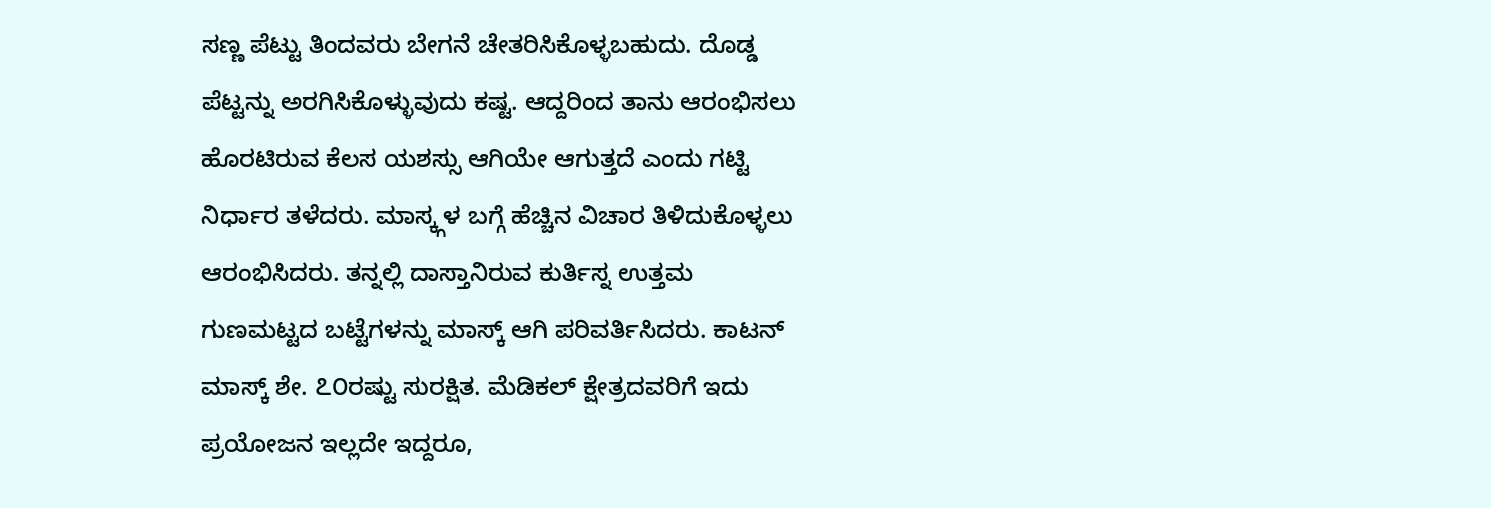ಸಣ್ಣ ಪೆಟ್ಟು ತಿಂದವರು ಬೇಗನೆ ಚೇತರಿಸಿಕೊಳ್ಳಬಹುದು. ದೊಡ್ಡ ಪೆಟ್ಟನ್ನು ಅರಗಿಸಿಕೊಳ್ಳುವುದು ಕಷ್ಟ. ಆದ್ದರಿಂದ ತಾನು ಆರಂಭಿಸಲು ಹೊರಟಿರುವ ಕೆಲಸ ಯಶಸ್ಸು ಆಗಿಯೇ ಆಗುತ್ತದೆ ಎಂದು ಗಟ್ಟಿ ನಿರ್ಧಾರ ತಳೆದರು. ಮಾಸ್ಕ್ಗಳ ಬಗ್ಗೆ ಹೆಚ್ಚಿನ ವಿಚಾರ ತಿಳಿದುಕೊಳ್ಳಲು ಆರಂಭಿಸಿದರು. ತನ್ನಲ್ಲಿ ದಾಸ್ತಾನಿರುವ ಕುರ್ತಿಸ್ನ ಉತ್ತಮ ಗುಣಮಟ್ಟದ ಬಟ್ಟೆಗಳನ್ನು ಮಾಸ್ಕ್ ಆಗಿ ಪರಿವರ್ತಿಸಿದರು. ಕಾಟನ್ ಮಾಸ್ಕ್ ಶೇ. ೭೦ರಷ್ಟು ಸುರಕ್ಷಿತ. ಮೆಡಿಕಲ್ ಕ್ಷೇತ್ರದವರಿಗೆ ಇದು ಪ್ರಯೋಜನ ಇಲ್ಲದೇ ಇದ್ದರೂ,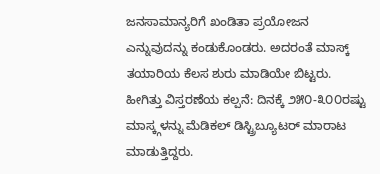ಜನಸಾಮಾನ್ಯರಿಗೆ ಖಂಡಿತಾ ಪ್ರಯೋಜನ ಎನ್ನುವುದನ್ನು ಕಂಡುಕೊಂಡರು. ಅದರಂತೆ ಮಾಸ್ಕ್ ತಯಾರಿಯ ಕೆಲಸ ಶುರು ಮಾಡಿಯೇ ಬಿಟ್ಟರು. ಹೀಗಿತ್ತು ವಿಸ್ತರಣೆಯ ಕಲ್ಪನೆ: ದಿನಕ್ಕೆ ೨೫೦-೩೦೦ರಷ್ಟು ಮಾಸ್ಕ್ಗಳನ್ನು ಮೆಡಿಕಲ್ ಡಿಸ್ಟ್ರಿಬ್ಯೂಟರ್ ಮಾರಾಟ ಮಾಡುತ್ತಿದ್ದರು.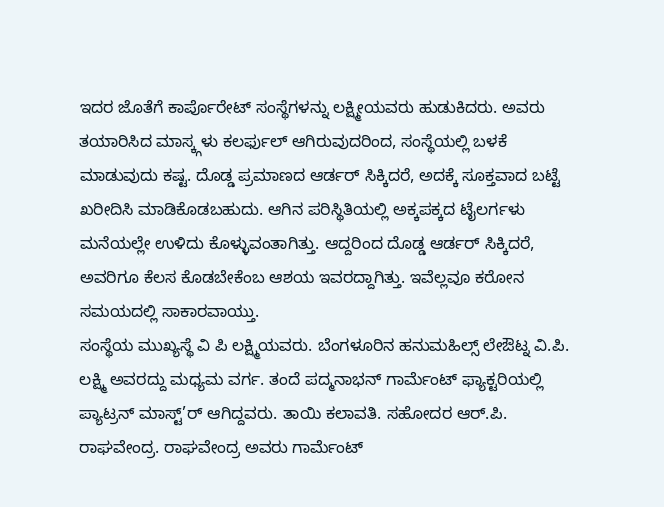ಇದರ ಜೊತೆಗೆ ಕಾರ್ಪೊರೇಟ್ ಸಂಸ್ಥೆಗಳನ್ನು ಲಕ್ಷ್ಮೀಯವರು ಹುಡುಕಿದರು. ಅವರು ತಯಾರಿಸಿದ ಮಾಸ್ಕ್ಗಳು ಕಲರ್ಫುಲ್ ಆಗಿರುವುದರಿಂದ, ಸಂಸ್ಥೆಯಲ್ಲಿ ಬಳಕೆ ಮಾಡುವುದು ಕಷ್ಟ. ದೊಡ್ಡ ಪ್ರಮಾಣದ ಆರ್ಡರ್ ಸಿಕ್ಕಿದರೆ, ಅದಕ್ಕೆ ಸೂಕ್ತವಾದ ಬಟ್ಟೆ ಖರೀದಿಸಿ ಮಾಡಿಕೊಡಬಹುದು. ಆಗಿನ ಪರಿಸ್ಥಿತಿಯಲ್ಲಿ ಅಕ್ಕಪಕ್ಕದ ಟೈಲರ್ಗಳು ಮನೆಯಲ್ಲೇ ಉಳಿದು ಕೊಳ್ಳುವಂತಾಗಿತ್ತು. ಆದ್ದರಿಂದ ದೊಡ್ಡ ಆರ್ಡರ್ ಸಿಕ್ಕಿದರೆ, ಅವರಿಗೂ ಕೆಲಸ ಕೊಡಬೇಕೆಂಬ ಆಶಯ ಇವರದ್ದಾಗಿತ್ತು. ಇವೆಲ್ಲವೂ ಕರೋನ ಸಮಯದಲ್ಲಿ ಸಾಕಾರವಾಯ್ತು.
ಸಂಸ್ಥೆಯ ಮುಖ್ಯಸ್ಥೆ ವಿ ಪಿ ಲಕ್ಷ್ಮಿಯವರು. ಬೆಂಗಳೂರಿನ ಹನುಮಹಿಲ್ಸ್ ಲೇಔಟ್ನ ವಿ.ಪಿ. ಲಕ್ಷ್ಮಿ ಅವರದ್ದು ಮಧ್ಯಮ ವರ್ಗ. ತಂದೆ ಪದ್ಮನಾಭನ್ ಗಾರ್ಮೆಂಟ್ ಫ್ಯಾಕ್ಟರಿಯಲ್ಲಿ ಪ್ಯಾಟ್ರನ್ ಮಾಸ್ಟ್’ರ್ ಆಗಿದ್ದವರು. ತಾಯಿ ಕಲಾವತಿ. ಸಹೋದರ ಆರ್.ಪಿ. ರಾಘವೇಂದ್ರ. ರಾಘವೇಂದ್ರ ಅವರು ಗಾರ್ಮೆಂಟ್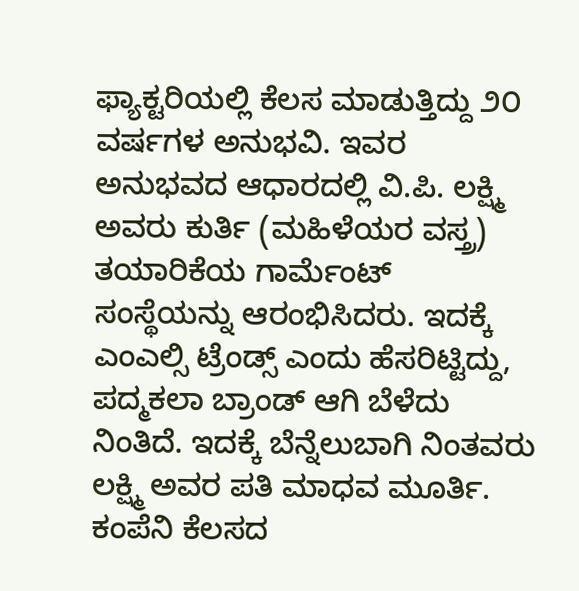ಫ್ಯಾಕ್ಟರಿಯಲ್ಲಿ ಕೆಲಸ ಮಾಡುತ್ತಿದ್ದು ೨೦ ವರ್ಷಗಳ ಅನುಭವಿ. ಇವರ ಅನುಭವದ ಆಧಾರದಲ್ಲಿ ವಿ.ಪಿ. ಲಕ್ಷ್ಮಿ ಅವರು ಕುರ್ತಿ (ಮಹಿಳೆಯರ ವಸ್ತ್ರ) ತಯಾರಿಕೆಯ ಗಾರ್ಮೆಂಟ್ ಸಂಸ್ಥೆಯನ್ನು ಆರಂಭಿಸಿದರು. ಇದಕ್ಕೆ ಎಂಎಲ್ಸಿ ಟ್ರೆಂಡ್ಸ್ ಎಂದು ಹೆಸರಿಟ್ಟಿದ್ದು, ಪದ್ಮಕಲಾ ಬ್ರಾಂಡ್ ಆಗಿ ಬೆಳೆದು ನಿಂತಿದೆ. ಇದಕ್ಕೆ ಬೆನ್ನೆಲುಬಾಗಿ ನಿಂತವರು ಲಕ್ಷ್ಮಿ ಅವರ ಪತಿ ಮಾಧವ ಮೂರ್ತಿ. ಕಂಪೆನಿ ಕೆಲಸದ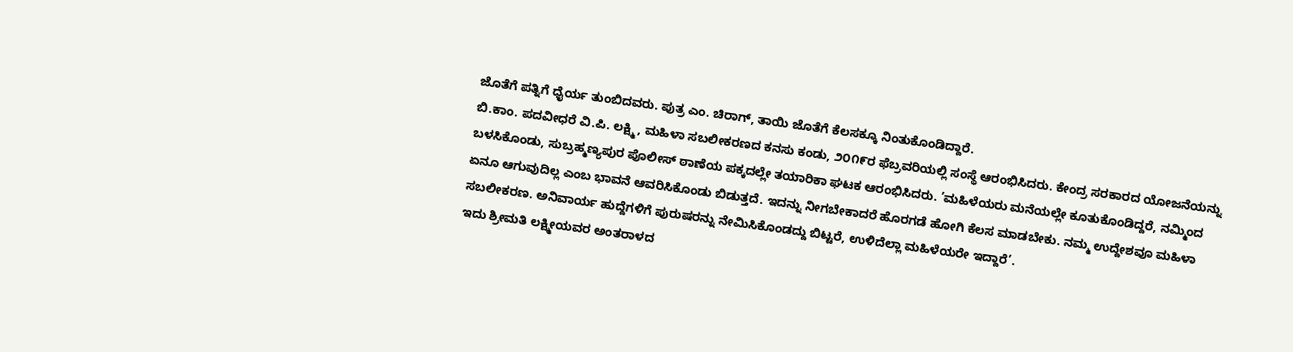ಜೊತೆಗೆ ಪತ್ನಿಗೆ ಧೈರ್ಯ ತುಂಬಿದವರು. ಪುತ್ರ ಎಂ. ಚಿರಾಗ್, ತಾಯಿ ಜೊತೆಗೆ ಕೆಲಸಕ್ಕೂ ನಿಂತುಕೊಂಡಿದ್ದಾರೆ.
ಬಿ.ಕಾಂ. ಪದವೀಧರೆ ವಿ.ಪಿ. ಲಕ್ಷ್ಮಿ, ಮಹಿಳಾ ಸಬಲೀಕರಣದ ಕನಸು ಕಂಡು, ೨೦೧೯ರ ಫೆಬ್ರವರಿಯಲ್ಲಿ ಸಂಸ್ಥೆ ಆರಂಭಿಸಿದರು. ಕೇಂದ್ರ ಸರಕಾರದ ಯೋಜನೆಯನ್ನು ಬಳಸಿಕೊಂಡು, ಸುಬ್ರಹ್ಮಣ್ಯಪುರ ಪೊಲೀಸ್ ಠಾಣೆಯ ಪಕ್ಕದಲ್ಲೇ ತಯಾರಿಕಾ ಘಟಕ ಆರಂಭಿಸಿದರು. ’ಮಹಿಳೆಯರು ಮನೆಯಲ್ಲೇ ಕೂತುಕೊಂಡಿದ್ದರೆ, ನಮ್ಮಿಂದ ಏನೂ ಆಗುವುದಿಲ್ಲ ಎಂಬ ಭಾವನೆ ಆವರಿಸಿಕೊಂಡು ಬಿಡುತ್ತದೆ. ಇದನ್ನು ನೀಗಬೇಕಾದರೆ ಹೊರಗಡೆ ಹೋಗಿ ಕೆಲಸ ಮಾಡಬೇಕು. ನಮ್ಮ ಉದ್ದೇಶವೂ ಮಹಿಳಾ ಸಬಲೀಕರಣ. ಅನಿವಾರ್ಯ ಹುದ್ದೆಗಳಿಗೆ ಪುರುಷರನ್ನು ನೇಮಿಸಿಕೊಂಡದ್ದು ಬಿಟ್ಟರೆ, ಉಳಿದೆಲ್ಲಾ ಮಹಿಳೆಯರೇ ಇದ್ದಾರೆ’.
ಇದು ಶ್ರೀಮತಿ ಲಕ್ಷ್ಮೀಯವರ ಅಂತರಾಳದ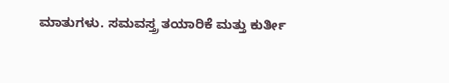ಮಾತುಗಳು. ಸಮವಸ್ತ್ರ ತಯಾರಿಕೆ ಮತ್ತು ಕುರ್ತೀ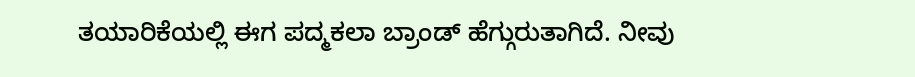ತಯಾರಿಕೆಯಲ್ಲಿ ಈಗ ಪದ್ಮಕಲಾ ಬ್ರಾಂಡ್ ಹೆಗ್ಗುರುತಾಗಿದೆ. ನೀವು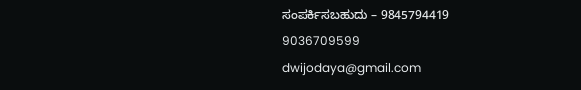ಸಂಪರ್ಕಿಸಬಹುದು – 9845794419
9036709599
dwijodaya@gmail.com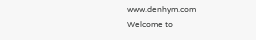www.denhym.com
Welcome to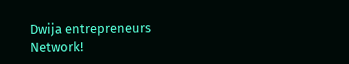Dwija entrepreneurs Network!